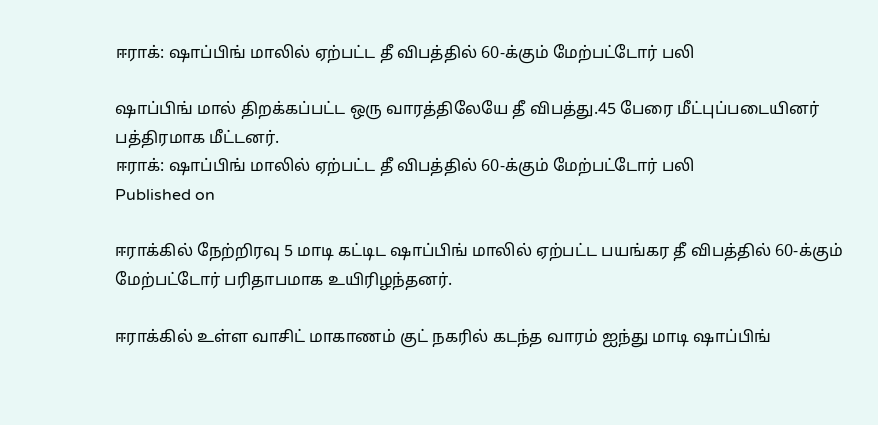ஈராக்: ஷாப்பிங் மாலில் ஏற்பட்ட தீ விபத்தில் 60-க்கும் மேற்பட்டோர் பலி

ஷாப்பிங் மால் திறக்கப்பட்ட ஒரு வாரத்திலேயே தீ விபத்து.45 பேரை மீட்புப்படையினர் பத்திரமாக மீட்டனர்.
ஈராக்: ஷாப்பிங் மாலில் ஏற்பட்ட தீ விபத்தில் 60-க்கும் மேற்பட்டோர் பலி
Published on

ஈராக்கில் நேற்றிரவு 5 மாடி கட்டிட ஷாப்பிங் மாலில் ஏற்பட்ட பயங்கர தீ விபத்தில் 60-க்கும் மேற்பட்டோர் பரிதாபமாக உயிரிழந்தனர்.

ஈராக்கில் உள்ள வாசிட் மாகாணம் குட் நகரில் கடந்த வாரம் ஐந்து மாடி ஷாப்பிங்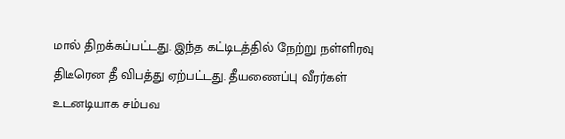மால் திறக்கப்பட்டது. இந்த கட்டிடத்தில் நேற்று நள்ளிரவு திடீரென தீ விபத்து ஏற்பட்டது. தீயணைப்பு வீரர்கள் உடனடியாக சம்பவ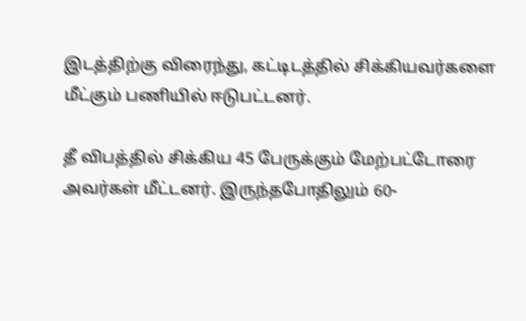இடத்திற்கு விரைந்து, கட்டிடத்தில் சிக்கியவர்களை மீட்கும் பணியில் ஈடுபட்டனர்.

தீ விபத்தில் சிக்கிய 45 பேருக்கும் மேற்பட்டோரை அவர்கள் மீட்டனர். இருந்தபோதிலும் 60-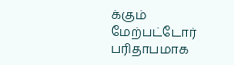க்கும் மேற்பட்டோர் பரிதாபமாக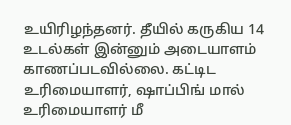உயிரிழந்தனர். தீயில் கருகிய 14 உடல்கள் இன்னும் அடையாளம் காணப்படவில்லை. கட்டிட உரிமையாளர், ஷாப்பிங் மால் உரிமையாளர் மீ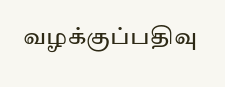வழக்குப்பதிவு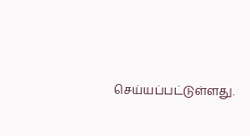செய்யப்பட்டுள்ளது.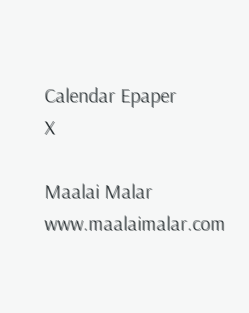Calendar Epaper
X

Maalai Malar
www.maalaimalar.com